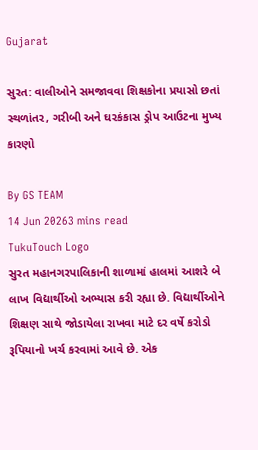Gujarat

સુરત: વાલીઓને સમજાવવા શિક્ષકોના પ્રયાસો છતાં સ્થળાંતર, ગરીબી અને ઘરકંકાસ ડ્રોપ આઉટના મુખ્ય કારણો

By GS TEAM
14 Jun 20263 mins read
TukuTouch Logo
સુરત મહાનગરપાલિકાની શાળામાં હાલમાં આશરે બે લાખ વિદ્યાર્થીઓ અભ્યાસ કરી રહ્યા છે. વિદ્યાર્થીઓને શિક્ષણ સાથે જોડાયેલા રાખવા માટે દર વર્ષે કરોડો રૂપિયાનો ખર્ચ કરવામાં આવે છે. એક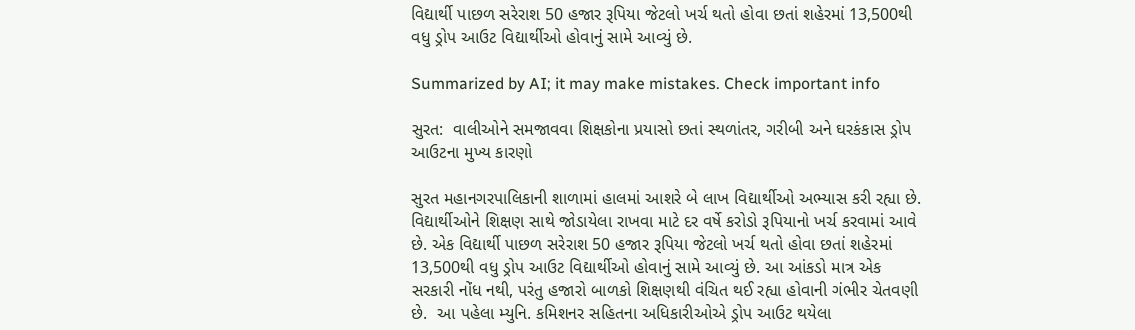વિદ્યાર્થી પાછળ સરેરાશ 50 હજાર રૂપિયા જેટલો ખર્ચ થતો હોવા છતાં શહેરમાં 13,500થી વધુ ડ્રોપ આઉટ વિદ્યાર્થીઓ હોવાનું સામે આવ્યું છે.

Summarized by AI; it may make mistakes. Check important info

સુરત:  વાલીઓને સમજાવવા શિક્ષકોના પ્રયાસો છતાં સ્થળાંતર, ગરીબી અને ઘરકંકાસ ડ્રોપ આઉટના મુખ્ય કારણો

સુરત મહાનગરપાલિકાની શાળામાં હાલમાં આશરે બે લાખ વિદ્યાર્થીઓ અભ્યાસ કરી રહ્યા છે. વિદ્યાર્થીઓને શિક્ષણ સાથે જોડાયેલા રાખવા માટે દર વર્ષે કરોડો રૂપિયાનો ખર્ચ કરવામાં આવે છે. એક વિદ્યાર્થી પાછળ સરેરાશ 50 હજાર રૂપિયા જેટલો ખર્ચ થતો હોવા છતાં શહેરમાં 13,500થી વધુ ડ્રોપ આઉટ વિદ્યાર્થીઓ હોવાનું સામે આવ્યું છે. આ આંકડો માત્ર એક સરકારી નોંધ નથી, પરંતુ હજારો બાળકો શિક્ષણથી વંચિત થઈ રહ્યા હોવાની ગંભીર ચેતવણી છે.  આ પહેલા મ્યુનિ. કમિશનર સહિતના અધિકારીઓએ ડ્રોપ આઉટ થયેલા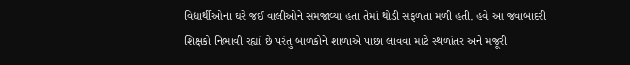વિદ્યાર્થીઓના ઘરે જઈ વાલીઓને સમજાવ્યા હતા તેમાં થોડી સફળતા મળી હતી. હવે આ જવાબાદરી શિક્ષકો નિભાવી રહ્યાં છે પરંતુ બાળકોને શાળાએ પાછા લાવવા માટે સ્થળાંતર અને મજૂરી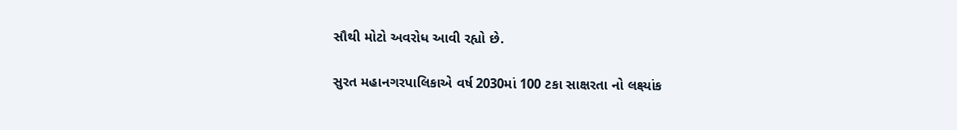સૌથી મોટો અવરોધ આવી રહ્યો છે.

સુરત મહાનગરપાલિકાએ વર્ષ 2030માં 100 ટકા સાક્ષરતા નો લક્ષ્યાંક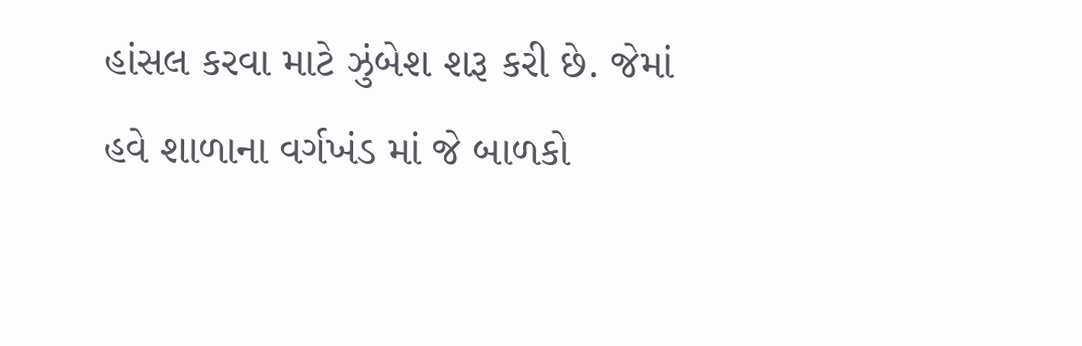હાંસલ કરવા માટે ઝુંબેશ શરૂ કરી છે. જેમાં હવે શાળાના વર્ગખંડ માં જે બાળકો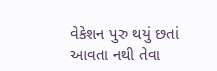વેકેશન પુરુ થયું છતાં આવતા નથી તેવા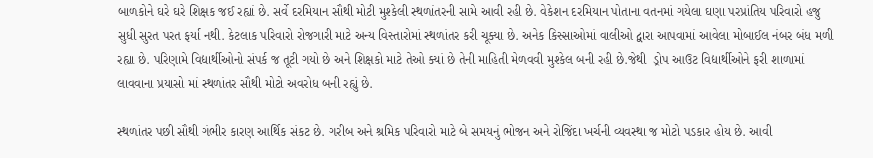બાળકોને ઘરે ઘરે શિક્ષક જઈ રહ્યાં છે. સર્વે દરમિયાન સૌથી મોટી મુશ્કેલી સ્થળાંતરની સામે આવી રહી છે. વેકેશન દરમિયાન પોતાના વતનમાં ગયેલા ઘણા પરપ્રાંતિય પરિવારો હજુ સુધી સુરત પરત ફર્યા નથી. કેટલાક પરિવારો રોજગારી માટે અન્ય વિસ્તારોમાં સ્થળાંતર કરી ચૂક્યા છે. અનેક કિસ્સાઓમાં વાલીઓ દ્વારા આપવામાં આવેલા મોબાઈલ નંબર બંધ મળી રહ્યા છે. પરિણામે વિદ્યાર્થીઓનો સંપર્ક જ તૂટી ગયો છે અને શિક્ષકો માટે તેઓ ક્યાં છે તેની માહિતી મેળવવી મુશ્કેલ બની રહી છે.જેથી  ડ્રોપ આઉટ વિદ્યાર્થીઓને ફરી શાળામાં લાવવાના પ્રયાસો માં સ્થળાંતર સૌથી મોટો અવરોધ બની રહ્યું છે.

સ્થળાંતર પછી સૌથી ગંભીર કારણ આર્થિક સંકટ છે. ગરીબ અને શ્રમિક પરિવારો માટે બે સમયનું ભોજન અને રોજિંદા ખર્ચની વ્યવસ્થા જ મોટો પડકાર હોય છે. આવી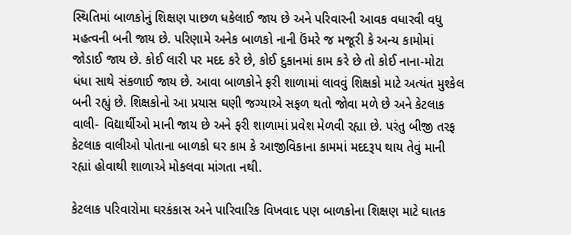સ્થિતિમાં બાળકોનું શિક્ષણ પાછળ ધકેલાઈ જાય છે અને પરિવારની આવક વધારવી વધુ મહત્વની બની જાય છે. પરિણામે અનેક બાળકો નાની ઉંમરે જ મજૂરી કે અન્ય કામોમાં જોડાઈ જાય છે. કોઈ લારી પર મદદ કરે છે, કોઈ દુકાનમાં કામ કરે છે તો કોઈ નાના-મોટા ધંધા સાથે સંકળાઈ જાય છે. આવા બાળકોને ફરી શાળામાં લાવવું શિક્ષકો માટે અત્યંત મુશ્કેલ બની રહ્યું છે. શિક્ષકોનો આ પ્રયાસ ઘણી જગ્યાએ સફળ થતો જોવા મળે છે અને કેટલાક વાલી- વિદ્યાર્થીઓ માની જાય છે અને ફરી શાળામાં પ્રવેશ મેળવી રહ્યા છે. પરંતુ બીજી તરફ કેટલાક વાલીઓ પોતાના બાળકો ઘર કામ કે આજીવિકાના કામમાં મદદરૂપ થાય તેવું માની રહ્યાં હોવાથી શાળાએ મોકલવા માંગતા નથી.

કેટલાક પરિવારોમા ઘરકંકાસ અને પારિવારિક વિખવાદ પણ બાળકોના શિક્ષણ માટે ઘાતક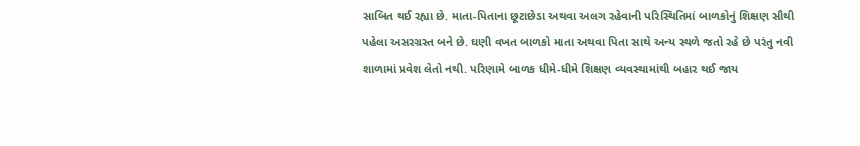સાબિત થઈ રહ્યા છે. માતા-પિતાના છૂટાછેડા અથવા અલગ રહેવાની પરિસ્થિતિમાં બાળકોનું શિક્ષણ સૌથી પહેલા અસરગ્રસ્ત બને છે. ઘણી વખત બાળકો માતા અથવા પિતા સાથે અન્ય સ્થળે જતો રહે છે પરંતુ નવી શાળામાં પ્રવેશ લેતો નથી. પરિણામે બાળક ધીમે-ધીમે શિક્ષણ વ્યવસ્થામાંથી બહાર થઈ જાય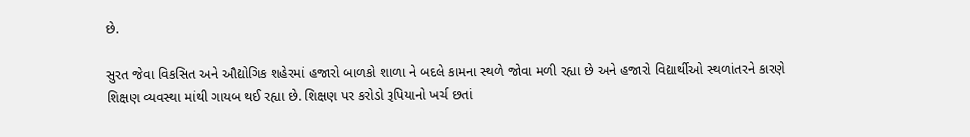છે.

સુરત જેવા વિકસિત અને ઔદ્યોગિક શહેરમાં હજારો બાળકો શાળા ને બદલે કામના સ્થળે જોવા મળી રહ્યા છે અને હજારો વિદ્યાર્થીઓ સ્થળાંતરને કારણે શિક્ષણ વ્યવસ્થા માંથી ગાયબ થઈ રહ્યા છે. શિક્ષણ પર કરોડો રૂપિયાનો ખર્ચ છતાં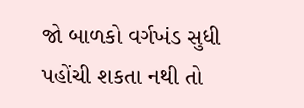જો બાળકો વર્ગખંડ સુધી પહોંચી શકતા નથી તો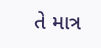તે માત્ર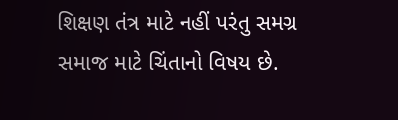શિક્ષણ તંત્ર માટે નહીં પરંતુ સમગ્ર સમાજ માટે ચિંતાનો વિષય છે.